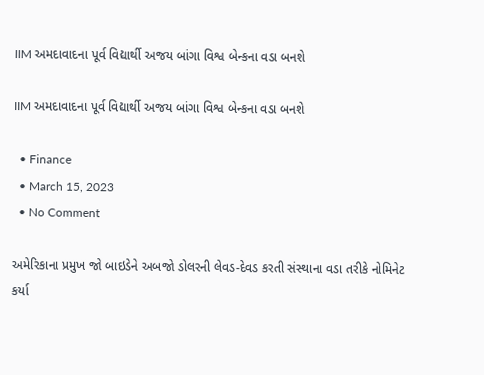IIM અમદાવાદના પૂર્વ વિદ્યાર્થી અજય બાંગા વિશ્વ બેન્કના વડા બનશે

IIM અમદાવાદના પૂર્વ વિદ્યાર્થી અજય બાંગા વિશ્વ બેન્કના વડા બનશે

  • Finance
  • March 15, 2023
  • No Comment

અમેરિકાના પ્રમુખ જો બાઇડેને અબજો ડોલરની લેવડ-દેવડ કરતી સંસ્થાના વડા તરીકે નોમિનેટ કર્યા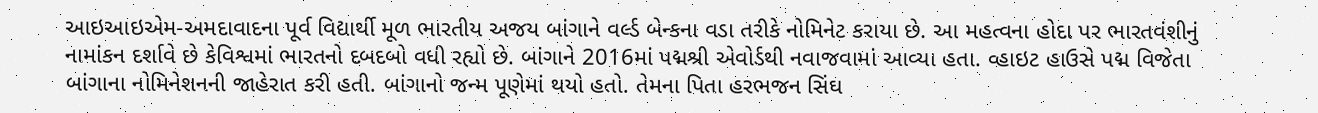આઇઆઇએમ-અમદાવાદના પૂર્વ વિદ્યાર્થી મૂળ ભારતીય અજય બાંગાને વર્લ્ડ બેન્કના વડા તરીકે નોમિનેટ કરાયા છે. આ મહત્વના હોદા પર ભારતવંશીનું નામાંકન દર્શાવે છે કેવિશ્વમાં ભારતનો દબદબો વધી રહ્યો છે. બાંગાને 2016માં પદ્મશ્રી એવોર્ડથી નવાજવામાં આવ્યા હતા. વ્હાઇટ હાઉસે પદ્મ વિજેતા બાંગાના નોમિનેશનની જાહેરાત કરી હતી. બાંગાનો જન્મ પૂણેમાં થયો હતો. તેમના પિતા હરભજન સિંઘ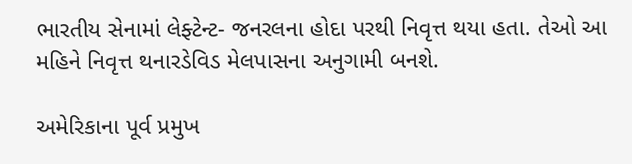ભારતીય સેનામાં લેફ્ટેન્ટ- જનરલના હોદા પરથી નિવૃત્ત થયા હતા. તેઓ આ મહિને નિવૃત્ત થનારડેવિડ મેલપાસના અનુગામી બનશે.

અમેરિકાના પૂર્વ પ્રમુખ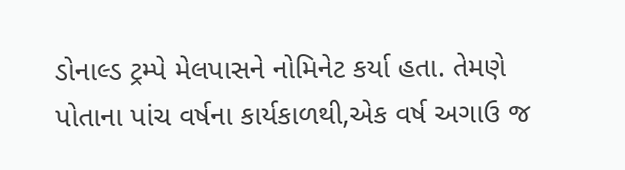ડોનાલ્ડ ટ્રમ્પે મેલપાસને નોમિનેટ કર્યા હતા. તેમણે પોતાના પાંચ વર્ષના કાર્યકાળથી,એક વર્ષ અગાઉ જ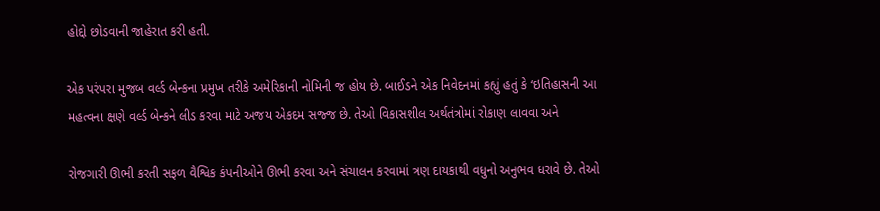હોદ્દો છોડવાની જાહેરાત કરી હતી.

એક પરંપરા મુજબ વર્લ્ડ બેન્કના પ્રમુખ તરીકે અમેરિકાની નોમિની જ હોય છે. બાઈડને એક નિવેદનમાં કહ્યું હતું કે ‘ઇતિહાસની આ મહત્વના ક્ષણે વર્લ્ડ બેન્કને લીડ કરવા માટે અજય એકદમ સજ્જ છે. તેઓ વિકાસશીલ અર્થતંત્રોમાં રોકાણ લાવવા અને

રોજગારી ઊભી કરતી સફળ વૈશ્વિક કંપનીઓને ઊભી કરવા અને સંચાલન કરવામાં ત્રણ દાયકાથી વધુનો અનુભવ ધરાવે છે. તેઓ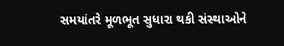સમયાંતરે મૂળભૂત સુધારા થકી સંસ્થાઓને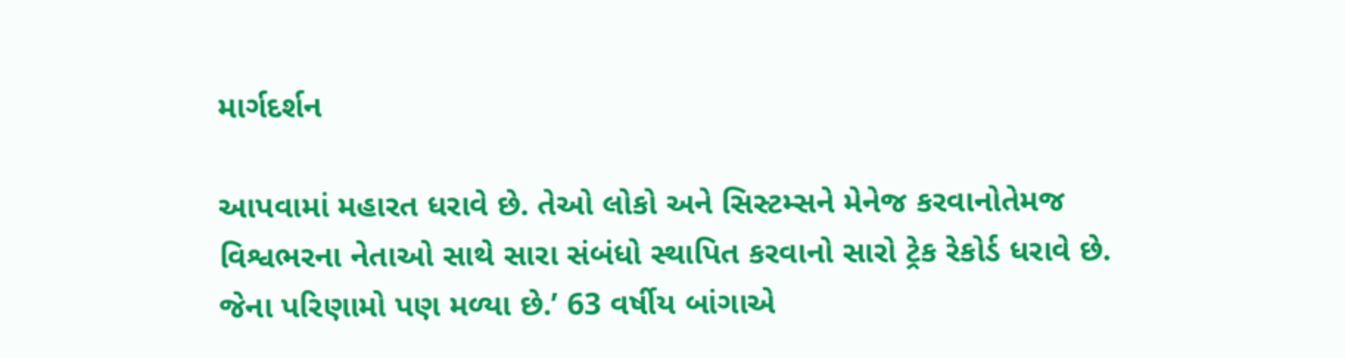માર્ગદર્શન

આપવામાં મહારત ધરાવે છે. તેઓ લોકો અને સિસ્ટમ્સને મેનેજ કરવાનોતેમજ વિશ્વભરના નેતાઓ સાથે સારા સંબંધો સ્થાપિત કરવાનો સારો ટ્રેક રેકોર્ડ ધરાવે છે. જેના પરિણામો પણ મળ્યા છે.’ 63 વર્ષીય બાંગાએ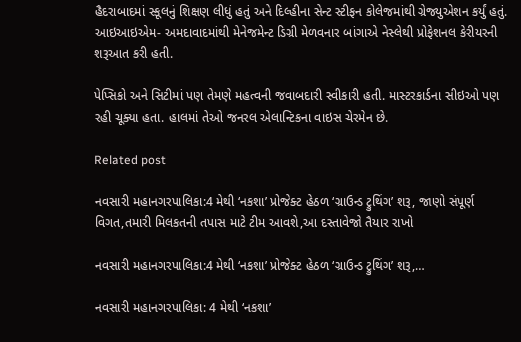હૈદરાબાદમાં સ્કૂલનું શિક્ષણ લીધું હતું અને દિલ્હીના સેન્ટ સ્ટીફન કોલેજમાંથી ગ્રેજ્યુએશન કર્યું હતું. આઇઆઇએમ- અમદાવાદમાંથી મેનેજમેન્ટ ડિગ્રી મેળવનાર બાંગાએ નેસ્લેથી પ્રોફેશનલ કેરીયરની શરૂઆત કરી હતી.

પેપ્સિકો અને સિટીમાં પણ તેમણે મહત્વની જવાબદારી સ્વીકારી હતી. માસ્ટરકાર્ડના સીઇઓ પણ રહી ચૂક્યા હતા. હાલમાં તેઓ જનરલ એલાન્ટિકના વાઇસ ચેરમેન છે.

Related post

નવસારી મહાનગરપાલિકા:4 મેથી ‘નકશા’ પ્રોજેક્ટ હેઠળ ‘ગ્રાઉન્ડ ટ્રુથિંગ’ શરૂ, જાણો સંપૂર્ણ વિગત,તમારી મિલકતની તપાસ માટે ટીમ આવશે,આ દસ્તાવેજો તૈયાર રાખો

નવસારી મહાનગરપાલિકા:4 મેથી ‘નકશા’ પ્રોજેક્ટ હેઠળ ‘ગ્રાઉન્ડ ટ્રુથિંગ’ શરૂ,…

નવસારી મહાનગરપાલિકા: 4 મેથી ‘નકશા’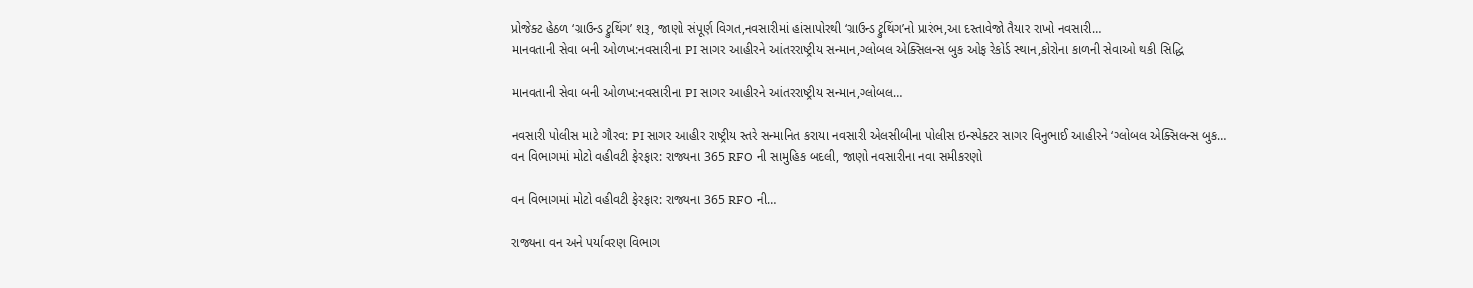પ્રોજેક્ટ હેઠળ ‘ગ્રાઉન્ડ ટ્રુથિંગ’ શરૂ, જાણો સંપૂર્ણ વિગત,નવસારીમાં હાંસાપોરથી ‘ગ્રાઉન્ડ ટ્રુથિંગ’નો પ્રારંભ,આ દસ્તાવેજો તૈયાર રાખો નવસારી…
માનવતાની સેવા બની ઓળખ:નવસારીના PI સાગર આહીરને આંતરરાષ્ટ્રીય સન્માન,ગ્લોબલ એક્સિલન્સ બુક ઓફ રેકોર્ડ સ્થાન,કોરોના કાળની સેવાઓ થકી સિદ્ધિ

માનવતાની સેવા બની ઓળખ:નવસારીના PI સાગર આહીરને આંતરરાષ્ટ્રીય સન્માન,ગ્લોબલ…

નવસારી પોલીસ માટે ગૌરવ: PI સાગર આહીર રાષ્ટ્રીય સ્તરે સન્માનિત કરાયા નવસારી એલસીબીના પોલીસ ઇન્સ્પેક્ટર સાગર વિનુભાઈ આહીરને ‘ગ્લોબલ એક્સિલન્સ બુક…
વન વિભાગમાં મોટો વહીવટી ફેરફાર: રાજ્યના 365 RFO ની સામુહિક બદલી, જાણો નવસારીના નવા સમીકરણો

વન વિભાગમાં મોટો વહીવટી ફેરફાર: રાજ્યના 365 RFO ની…

રાજ્યના વન અને પર્યાવરણ વિભાગ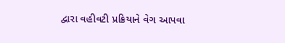દ્વારા વહીવટી પ્રક્રિયાને વેગ આપવા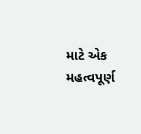માટે એક મહત્વપૂર્ણ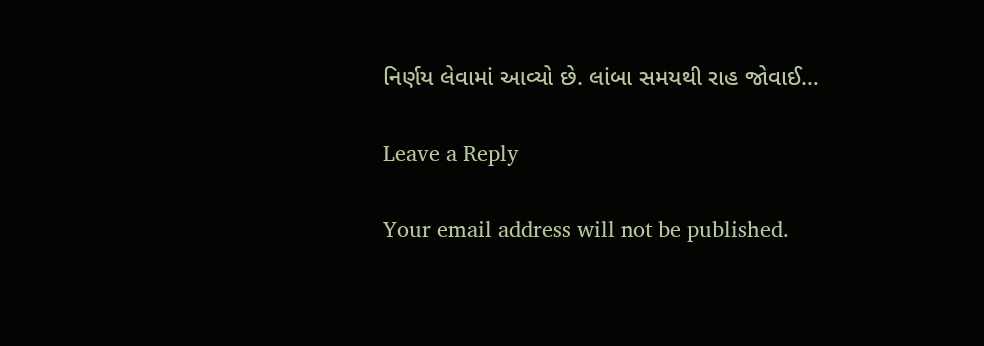નિર્ણય લેવામાં આવ્યો છે. લાંબા સમયથી રાહ જોવાઈ…

Leave a Reply

Your email address will not be published.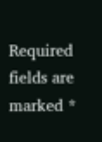Required fields are marked *